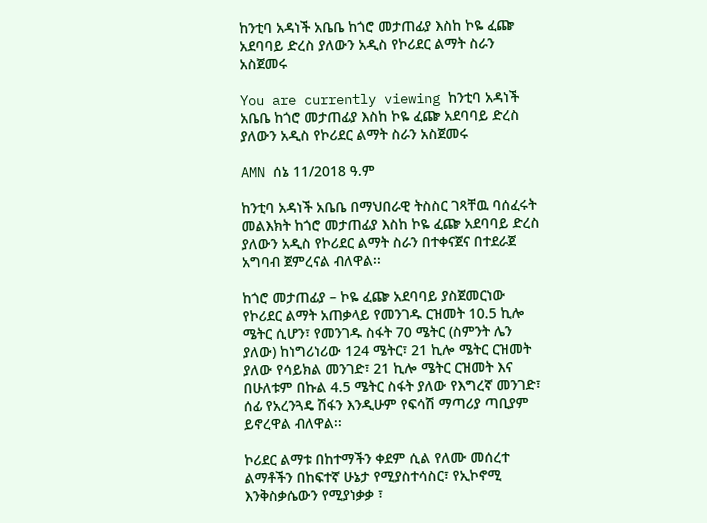ከንቲባ አዳነች አቤቤ ከጎሮ መታጠፊያ እስከ ኮዬ ፈጬ አደባባይ ድረስ ያለውን አዲስ የኮሪደር ልማት ስራን አስጀመሩ

You are currently viewing ከንቲባ አዳነች አቤቤ ከጎሮ መታጠፊያ እስከ ኮዬ ፈጬ አደባባይ ድረስ ያለውን አዲስ የኮሪደር ልማት ስራን አስጀመሩ

AMN ሰኔ 11/2018 ዓ.ም

ከንቲባ አዳነች አቤቤ በማህበራዊ ትስስር ገጻቸዉ ባሰፈሩት መልእክት ከጎሮ መታጠፊያ እስከ ኮዬ ፈጬ አደባባይ ድረስ ያለውን አዲስ የኮሪደር ልማት ስራን በተቀናጀና በተደራጀ አግባብ ጀምረናል ብለዋል፡፡

ከጎሮ መታጠፊያ – ኮዬ ፈጬ አደባባይ ያስጀመርነው የኮሪደር ልማት አጠቃላይ የመንገዱ ርዝመት 10.5 ኪሎ ሜትር ሲሆን፣ የመንገዱ ስፋት 70 ሜትር (ስምንት ሌን ያለው) ከነግሪነሪው 124 ሜትር፣ 21 ኪሎ ሜትር ርዝመት ያለው የሳይክል መንገድ፣ 21 ኪሎ ሜትር ርዝመት እና በሁለቱም በኩል 4.5 ሜትር ስፋት ያለው የእግረኛ መንገድ፣ ሰፊ የአረንጓዴ ሽፋን እንዲሁም የፍሳሽ ማጣሪያ ጣቢያም ይኖረዋል ብለዋል፡፡

ኮሪደር ልማቱ በከተማችን ቀደም ሲል የለሙ መሰረተ ልማቶችን በከፍተኛ ሁኔታ የሚያስተሳስር፣ የኢኮኖሚ እንቅስቃሴውን የሚያነቃቃ ፣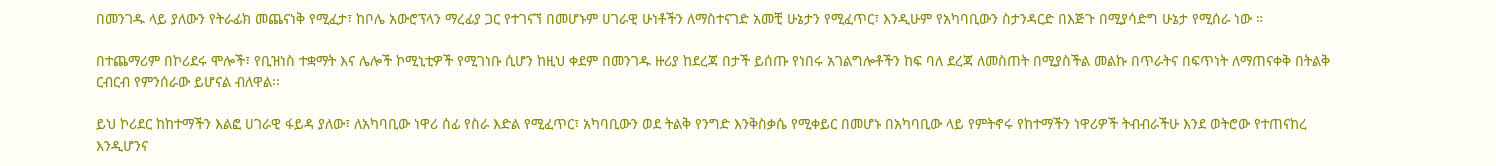በመንገዱ ላይ ያለውን የትራፊክ መጨናነቅ የሚፈታ፣ ከቦሌ አውሮፕላን ማረፊያ ጋር የተገናኘ በመሆኑም ሀገራዊ ሁነቶችን ለማስተናገድ አመቺ ሁኔታን የሚፈጥር፣ እንዲሁም የአካባቢውን ስታንዳርድ በእጅጉ በሚያሳድግ ሁኔታ የሚሰራ ነው ።

በተጨማሪም በኮሪደሩ ሞሎች፣ የቢዝነስ ተቋማት እና ሌሎች ኮሚኒቲዎች የሚገነቡ ሲሆን ከዚህ ቀደም በመንገዱ ዙሪያ ከደረጃ በታች ይሰጡ የነበሩ አገልግሎቶችን ከፍ ባለ ደረጃ ለመስጠት በሚያስችል መልኩ በጥራትና በፍጥነት ለማጠናቀቅ በትልቅ ርብርብ የምንሰራው ይሆናል ብለዋል፡፡

ይህ ኮሪደር ከከተማችን እልፎ ሀገራዊ ፋይዳ ያለው፣ ለአካባቢው ነዋሪ ሰፊ የስራ እድል የሚፈጥር፣ አካባቢውን ወደ ትልቅ የንግድ እንቅስቃሴ የሚቀይር በመሆኑ በአካባቢው ላይ የምትኖሩ የከተማችን ነዋሪዎች ትብብራችሁ እንደ ወትሮው የተጠናከረ እንዲሆንና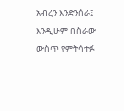አብረን እንድንሰራ፤ እንዲሁም በስራው ውስጥ የምትሳተፉ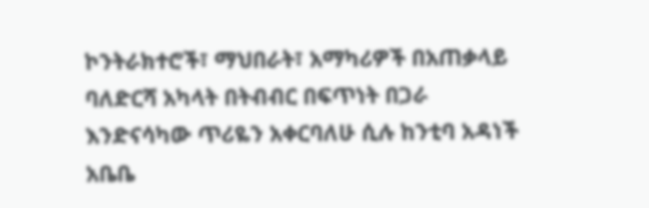ኮንትራክተሮች፣ ማህበራት፣ አማካሪዎች በአጠቃላይ ባለድርሻ አካላት በትብብር በፍጥነት በጋራ እንድናሳካው ጥሪዬን አቀርባለሁ ሲሉ ከንቲባ አዳነች አቤቤ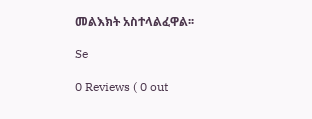መልእክት አስተላልፈዋል፡፡

Se

0 Reviews ( 0 out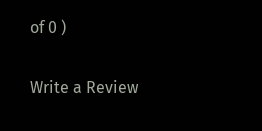of 0 )

Write a Review